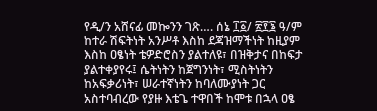የዲ/ን አሸናፊ መኰንን ገጽ…. ሰኔ ፲፩/ ፳፻፮ ዓ/ም
ከተራ ሽፍትነት አንሥቶ እስከ ደጃዝማችነት ከዚያም እስከ ዐፄነት ቴዎድሮስን ያልተለዩ፣ በዝቅታና በከፍታ ያልተቀያየሩ፤ ሴትነትን ከጀግንነት፣ ሚስትነትን ከአፍቃሪነት፣ ሠራተኛነትን ከባለሙያነት ጋር አስተባብረው የያዙ እቴጌ ተዋበች ከሞቱ በኋላ ዐፄ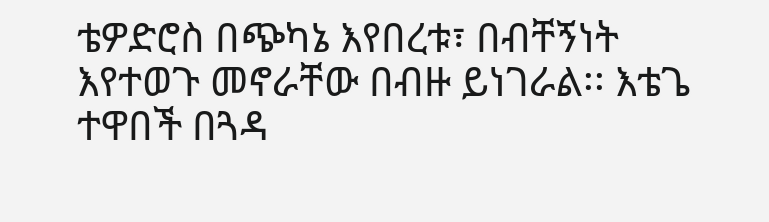ቴዎድሮስ በጭካኔ እየበረቱ፣ በብቸኝነት እየተወጉ መኖራቸው በብዙ ይነገራል፡፡ እቴጌ ተዋበች በጓዳ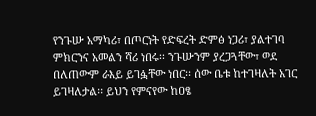የንጉሡ አማካሪ፣ በጦርነት የድፍረት ድምፅ ነጋሪ፣ ያልተገባ ምክርንና አመልን ሻሪ ነበሩ፡፡ ንጉሡንም ያረጋጓቸው፣ ወደ በለጠውም ራእይ ይገፏቸው ነበር፡፡ ሰው ቤቱ ከተገዛለት አገር ይገዛለታል፡፡ ይህን የምናየው ከዐፄ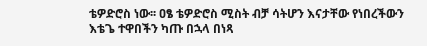ቴዎድሮስ ነው፡፡ ዐፄ ቴዎድሮስ ሚስት ብቻ ሳትሆን እናታቸው የነበረችውን እቴጌ ተዋበችን ካጡ በኋላ በነጻ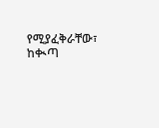የሚያፈቅራቸው፣ ከቊጣ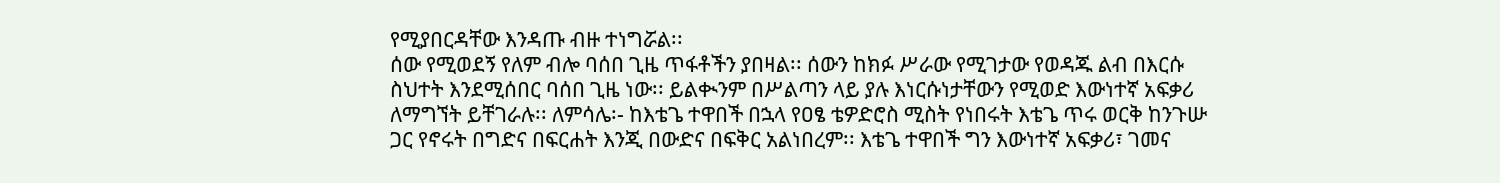የሚያበርዳቸው እንዳጡ ብዙ ተነግሯል፡፡
ሰው የሚወደኝ የለም ብሎ ባሰበ ጊዜ ጥፋቶችን ያበዛል፡፡ ሰውን ከክፉ ሥራው የሚገታው የወዳጁ ልብ በእርሱ ስህተት እንደሚሰበር ባሰበ ጊዜ ነው፡፡ ይልቊንም በሥልጣን ላይ ያሉ እነርሱነታቸውን የሚወድ እውነተኛ አፍቃሪ ለማግኘት ይቸገራሉ፡፡ ለምሳሌ፡- ከእቴጌ ተዋበች በኋላ የዐፄ ቴዎድሮስ ሚስት የነበሩት እቴጌ ጥሩ ወርቅ ከንጉሡ ጋር የኖሩት በግድና በፍርሐት እንጂ በውድና በፍቅር አልነበረም፡፡ እቴጌ ተዋበች ግን እውነተኛ አፍቃሪ፣ ገመና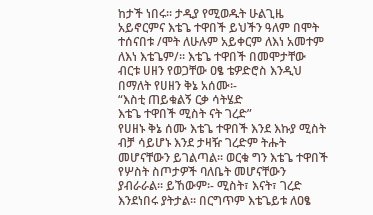ከታች ነበሩ፡፡ ታዲያ የሚወዱት ሁልጊዜ አይኖርምና እቴጌ ተዋበች ይህችን ዓለም በሞት ተሰናበቱ /ሞት ለሁሉም አይቀርም ለእነ አመተም ለእነ እቴጌም/፡፡ እቴጌ ተዋበች በመሞታቸው ብርቱ ሀዘን የወጋቸው ዐፄ ቴዎድሮስ እንዲህ በማለት የሀዘን ቅኔ አሰሙ፡-
“እስቲ ጠይቁልኝ ርቃ ሳትሄድ
እቴጌ ተዋበች ሚስት ናት ገረድ”
የሀዘኑ ቅኔ ሰሙ እቴጌ ተዋበች እንደ እኩያ ሚስት ብቻ ሳይሆኑ እንደ ታዛዥ ገረድም ትሑት መሆናቸውን ይገልጣል፡፡ ወርቁ ግን እቴጌ ተዋበች የሦስት ስጦታዎች ባለቤት መሆናቸውን ያብራራል፡፡ ይኸውም፡- ሚስት፣ እናት፣ ገረድ እንደነበሩ ያትታል፡፡ በርግጥም እቴጌይቱ ለዐፄ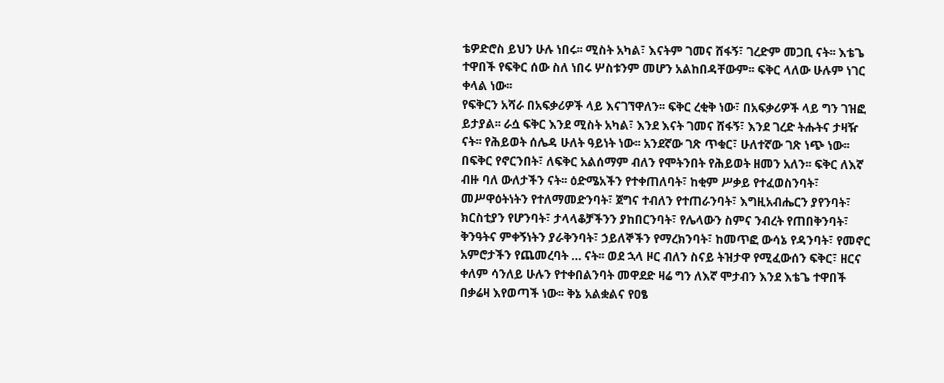ቴዎድሮስ ይህን ሁሉ ነበሩ፡፡ ሚስት አካል፣ እናትም ገመና ሸፋኝ፣ ገረድም መጋቢ ናት፡፡ እቴጌ ተዋበች የፍቅር ሰው ስለ ነበሩ ሦስቱንም መሆን አልከበዳቸውም፡፡ ፍቅር ላለው ሁሉም ነገር ቀላል ነው፡፡
የፍቅርን አሻራ በአፍቃሪዎች ላይ እናገኘዋለን፡፡ ፍቅር ረቂቅ ነው፣ በአፍቃሪዎች ላይ ግን ገዝፎ ይታያል፡፡ ራሷ ፍቅር እንደ ሚስት አካል፣ እንደ እናት ገመና ሸፋኝ፣ እንደ ገረድ ትሑትና ታዛዥ ናት፡፡ የሕይወት ሰሌዳ ሁለት ዓይነት ነው፡፡ አንደኛው ገጽ ጥቁር፣ ሁለተኛው ገጽ ነጭ ነው፡፡ በፍቅር የኖርንበት፣ ለፍቅር አልሰማም ብለን የሞትንበት የሕይወት ዘመን አለን፡፡ ፍቅር ለእኛ ብዙ ባለ ውለታችን ናት፡፡ ዕድሜአችን የተቀጠለባት፣ ከቂም ሥቃይ የተፈወስንባት፣ መሥዋዕትነትን የተለማመድንባት፣ ጀግና ተብለን የተጠራንባት፣ እግዚአብሔርን ያየንባት፣ ክርስቲያን የሆንባት፣ ታላላቆቻችንን ያከበርንባት፣ የሌላውን ስምና ንብረት የጠበቅንባት፣ ቅንዓትና ምቀኝነትን ያራቅንባት፣ ኃይለኞችን የማረክንባት፣ ከመጥፎ ውሳኔ የዳንባት፣ የመኖር አምሮታችን የጨመረባት … ናት፡፡ ወደ ኋላ ዞር ብለን ስናይ ትዝታዋ የሚፈውሰን ፍቅር፣ ዘርና ቀለም ሳንለይ ሁሉን የተቀበልንባት መዋደድ ዛሬ ግን ለእኛ ሞታብን እንደ እቴጌ ተዋበች በቃሬዛ እየወጣች ነው፡፡ ቅኔ አልቋልና የዐፄ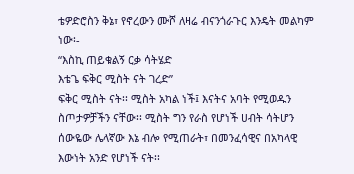ቴዎድሮስን ቅኔ፣ የኖረውን ሙሾ ለዛሬ ብናንጎራጉር እንዴት መልካም ነው፡-
“እስኪ ጠይቁልኝ ርቃ ሳትሄድ
እቴጌ ፍቅር ሚስት ናት ገረድ”
ፍቅር ሚስት ናት፡፡ ሚስት አካል ነች፤ እናትና አባት የሚወዱን ስጦታዎቻችን ናቸው፡፡ ሚስት ግን የራስ የሆነች ሀብት ሳትሆን ሰውዬው ሌላኛው እኔ ብሎ የሚጠራት፣ በመንፈሳዊና በአካላዊ እውነት አንድ የሆነች ናት፡፡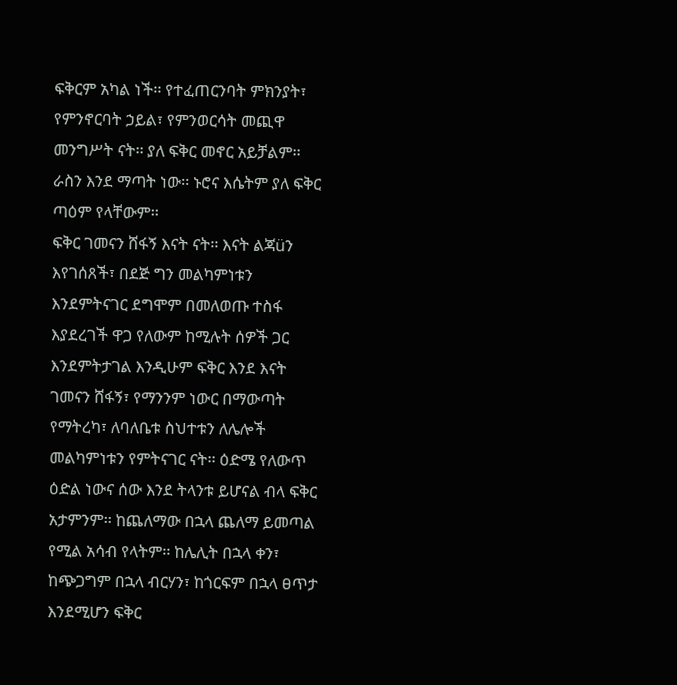ፍቅርም አካል ነች፡፡ የተፈጠርንባት ምክንያት፣ የምንኖርባት ኃይል፣ የምንወርሳት መጪዋ መንግሥት ናት፡፡ ያለ ፍቅር መኖር አይቻልም፡፡ ራስን እንደ ማጣት ነው፡፡ ኑሮና እሴትም ያለ ፍቅር ጣዕም የላቸውም፡፡
ፍቅር ገመናን ሸፋኝ እናት ናት፡፡ እናት ልጃüን እየገሰጸች፣ በደጅ ግን መልካምነቱን እንደምትናገር ደግሞም በመለወጡ ተስፋ እያደረገች ዋጋ የለውም ከሚሉት ሰዎች ጋር እንደምትታገል እንዲሁም ፍቅር እንደ እናት ገመናን ሸፋኝ፣ የማንንም ነውር በማውጣት የማትረካ፣ ለባለቤቱ ስህተቱን ለሌሎች መልካምነቱን የምትናገር ናት፡፡ ዕድሜ የለውጥ ዕድል ነውና ሰው እንደ ትላንቱ ይሆናል ብላ ፍቅር አታምንም፡፡ ከጨለማው በኋላ ጨለማ ይመጣል የሚል አሳብ የላትም፡፡ ከሌሊት በኋላ ቀን፣ ከጭጋግም በኋላ ብርሃን፣ ከጎርፍም በኋላ ፀጥታ እንደሚሆን ፍቅር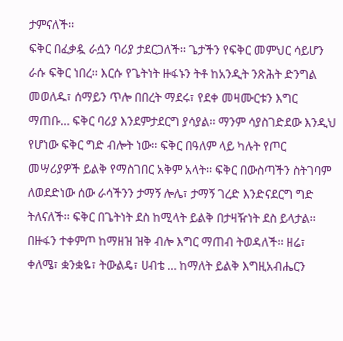ታምናለች፡፡
ፍቅር በፈቃዷ ራሷን ባሪያ ታደርጋለች፡፡ ጌታችን የፍቅር መምህር ሳይሆን ራሱ ፍቅር ነበረ፡፡ እርሱ የጌትነት ዙፋኑን ትቶ ከአንዲት ንጽሕት ድንግል መወለዱ፣ ሰማይን ጥሎ በበረት ማደሩ፣ የደቀ መዛሙርቱን እግር ማጠቡ… ፍቅር ባሪያ እንደምታደርግ ያሳያል፡፡ ማንም ሳያስገድደው እንዲህ የሆነው ፍቅር ግድ ብሎት ነው፡፡ ፍቅር በዓለም ላይ ካሉት የጦር መሣሪያዎች ይልቅ የማስገበር አቅም አላት፡፡ ፍቅር በውስጣችን ስትገባም ለወደድነው ሰው ራሳችንን ታማኝ ሎሌ፣ ታማኝ ገረድ እንድናደርግ ግድ ትለናለች፡፡ ፍቅር በጌትነት ደስ ከሚላት ይልቅ በታዛዥነት ደስ ይላታል፡፡ በዙፋን ተቀምጦ ከማዘዝ ዝቅ ብሎ እግር ማጠብ ትወዳለች፡፡ ዘሬ፣ ቀለሜ፣ ቋንቋዬ፣ ትውልዴ፣ ሀብቴ … ከማለት ይልቅ እግዚአብሔርን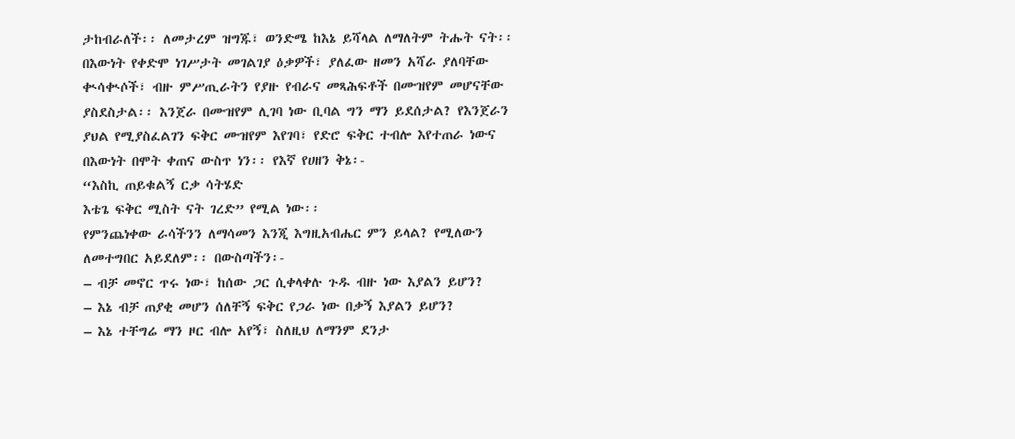ታከብራለች፡፡ ለመታረም ዝግጁ፣ ወንድሜ ከእኔ ይሻላል ለማለትም ትሑት ናት፡፡
በእውነት የቀድሞ ነገሥታት መገልገያ ዕቃዎች፣ ያለፈው ዘመን አሻራ ያለባቸው ቊሳቊሶች፣ ብዙ ምሥጢራትን የያዙ የብራና መጻሕፍቶች በሙዝየም መሆናቸው ያስደስታል፡፡ እንጀራ በሙዝየም ሊገባ ነው ቢባል ግን ማን ይደሰታል? የእንጀራን ያህል የሚያስፈልገን ፍቅር ሙዝየም እየገባ፣ የድሮ ፍቅር ተብሎ እየተጠራ ነውና በእውነት በሞት ቀጠና ውስጥ ነን፡፡ የእኛ የሀዘን ቅኔ፡-
“እስኪ ጠይቁልኝ ርቃ ሳትሄድ
እቴጌ ፍቅር ሚስት ናት ገረድ” የሚል ነው፡፡
የምንጨነቀው ራሳችንን ለማሳመን እንጂ እግዚአብሔር ምን ይላል? የሚለውን ለመተግበር አይደለም፡፡ በውስጣችን፡-
– ብቻ መኖር ጥሩ ነው፣ ከሰው ጋር ሲቀላቀሉ ጉዱ ብዙ ነው እያልን ይሆን?
– እኔ ብቻ ጠያቂ መሆን ሰለቸኝ ፍቅር የጋራ ነው በቃኝ እያልን ይሆን?
– እኔ ተቸግሬ ማን ዞር ብሎ አየኝ፣ ስለዚህ ለማንም ደንታ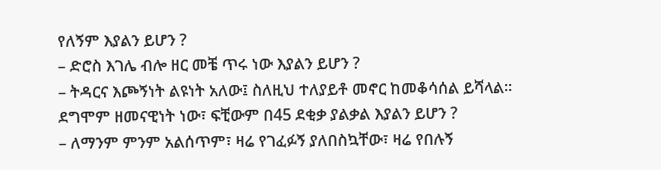የለኝም እያልን ይሆን ?
– ድሮስ እገሌ ብሎ ዘር መቼ ጥሩ ነው እያልን ይሆን ?
– ትዳርና እጮኝነት ልዩነት አለው፤ ስለዚህ ተለያይቶ መኖር ከመቆሳሰል ይሻላል፡፡ ደግሞም ዘመናዊነት ነው፣ ፍቺውም በ45 ደቂቃ ያልቃል እያልን ይሆን ?
– ለማንም ምንም አልሰጥም፣ ዛሬ የገፈፉኝ ያለበስኳቸው፣ ዛሬ የበሉኝ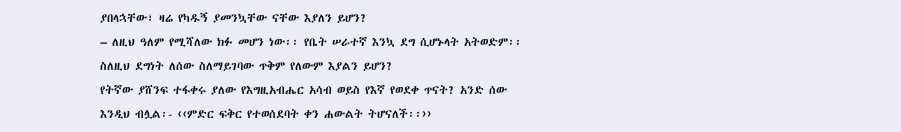ያበላኋቸው፣ ዛሬ የካዱኝ ያመንኳቸው ናቸው እያለን ይሆን?
– ለዚህ ዓለም የሚሻለው ክፉ መሆን ነው፡፡ የቤት ሠራተኛ እንኳ ደግ ሲሆኑላት አትወድም፡፡ ስለዚህ ደግነት ለሰው ስለማይገባው ጥቅም የለውም እያልን ይሆን?
የትኛው ያሸንፍ ተፋቀሩ ያለው የእግዚአብሔር አሳብ ወይስ የእኛ የወደቀ ጥናት? አንድ ሰው እንዲህ ብሏል፡- ‹‹ምድር ፍቅር የተወሰደባት ቀን ሐውልት ትሆናለች፡፡››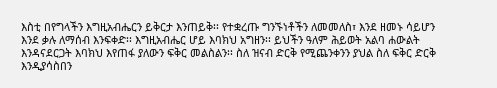እስቲ በየግላችን እግዚአብሔርን ይቅርታ እንጠይቅ፡፡ የተቋረጡ ግንኙነቶችን ለመመለስ፣ እንደ ዘመኑ ሳይሆን እንደ ቃሉ ለማሰብ እንፍቀድ፡፡ እግዚአብሔር ሆይ እባክህ አግዘን፡፡ ይህችን ዓለም ሕይወት አልባ ሐውልት እንዳናደርጋት እባክህ እየጠፋ ያለውን ፍቅር መልስልን፡፡ ስለ ዝናብ ድርቅ የሚጨንቀንን ያህል ስለ ፍቅር ድርቅ እንዲያሳስበን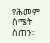የሕመም ስሜት ስጠን፡፡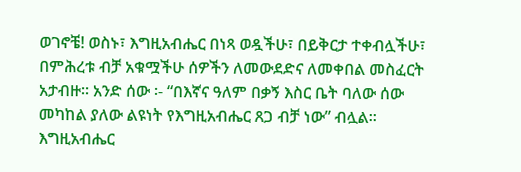ወገኖቼ! ወስኑ፣ እግዚአብሔር በነጻ ወዷችሁ፣ በይቅርታ ተቀብሏችሁ፣ በምሕረቱ ብቻ አቁሟችሁ ሰዎችን ለመውደድና ለመቀበል መስፈርት አታብዙ፡፡ አንድ ሰው ፡- “በእኛና ዓለም በቃኝ እስር ቤት ባለው ሰው መካከል ያለው ልዩነት የእግዚአብሔር ጸጋ ብቻ ነው” ብሏል፡፡ እግዚአብሔር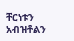ቸርነቱን አብዝቶልን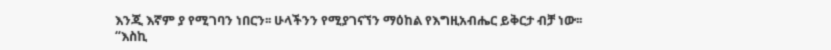እንጂ እኛም ያ የሚገባን ነበርን፡፡ ሁላችንን የሚያገናኘን ማዕከል የእግዚአብሔር ይቅርታ ብቻ ነው፡፡
“እስኪ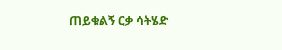ጠይቁልኝ ርቃ ሳትሄድ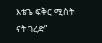እቴጌ ፍቅር ሚስት ናት ገረድ”